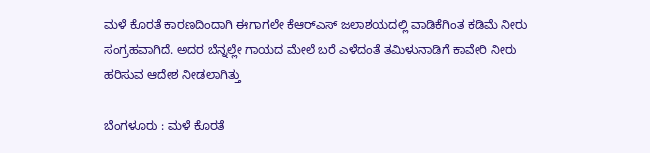ಮಳೆ ಕೊರತೆ ಕಾರಣದಿಂದಾಗಿ ಈಗಾಗಲೇ ಕೆಆರ್‌ಎಸ್‌ ಜಲಾಶಯದಲ್ಲಿ ವಾಡಿಕೆಗಿಂತ ಕಡಿಮೆ ನೀರು ಸಂಗ್ರಹವಾಗಿದೆ. ಅದರ ಬೆನ್ನಲ್ಲೇ ಗಾಯದ ಮೇಲೆ ಬರೆ ಎಳೆದಂತೆ ತಮಿಳುನಾಡಿಗೆ ಕಾವೇರಿ ನೀರು ಹರಿಸುವ ಆದೇಶ ನೀಡಲಾಗಿತ್ತು

ಬೆಂಗಳೂರು : ಮಳೆ ಕೊರತೆ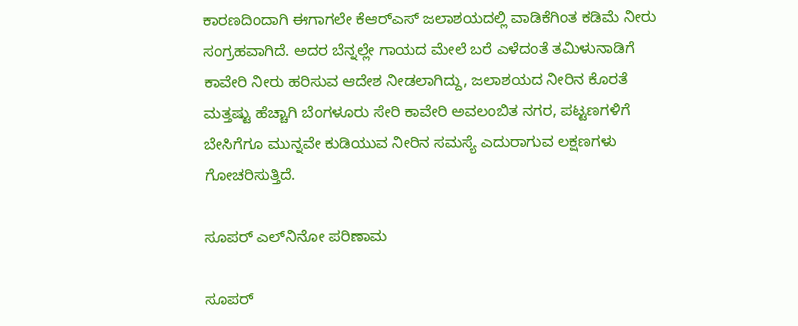ಕಾರಣದಿಂದಾಗಿ ಈಗಾಗಲೇ ಕೆಆರ್‌ಎಸ್‌ ಜಲಾಶಯದಲ್ಲಿ ವಾಡಿಕೆಗಿಂತ ಕಡಿಮೆ ನೀರು ಸಂಗ್ರಹವಾಗಿದೆ. ಅದರ ಬೆನ್ನಲ್ಲೇ ಗಾಯದ ಮೇಲೆ ಬರೆ ಎಳೆದಂತೆ ತಮಿಳುನಾಡಿಗೆ ಕಾವೇರಿ ನೀರು ಹರಿಸುವ ಆದೇಶ ನೀಡಲಾಗಿದ್ದು, ಜಲಾಶಯದ ನೀರಿನ ಕೊರತೆ ಮತ್ತಷ್ಟು ಹೆಚ್ಚಾಗಿ ಬೆಂಗಳೂರು ಸೇರಿ ಕಾವೇರಿ ಅವಲಂಬಿತ ನಗರ, ಪಟ್ಟಣಗಳಿಗೆ ಬೇಸಿಗೆಗೂ ಮುನ್ನವೇ ಕುಡಿಯುವ ನೀರಿನ ಸಮಸ್ಯೆ ಎದುರಾಗುವ ಲಕ್ಷಣಗಳು ಗೋಚರಿಸುತ್ತಿದೆ.

ಸೂಪರ್‌ ಎಲ್‌ನಿನೋ ಪರಿಣಾಮ

ಸೂಪರ್‌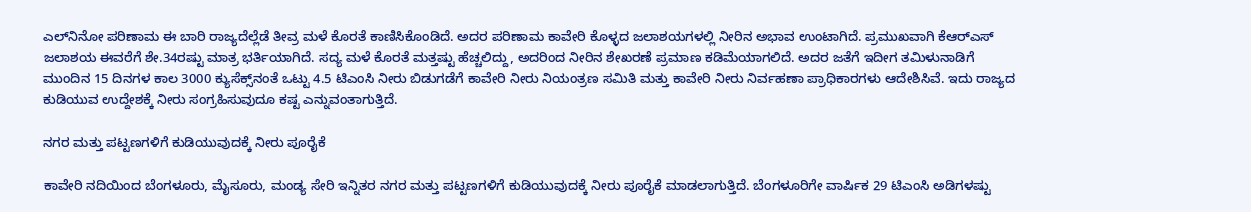ಎಲ್‌ನಿನೋ ಪರಿಣಾಮ ಈ ಬಾರಿ ರಾಜ್ಯದೆಲ್ಲೆಡೆ ತೀವ್ರ ಮಳೆ ಕೊರತೆ ಕಾಣಿಸಿಕೊಂಡಿದೆ. ಅದರ ಪರಿಣಾಮ ಕಾವೇರಿ ಕೊಳ್ಳದ ಜಲಾಶಯಗಳಲ್ಲಿ ನೀರಿನ ಅಭಾವ ಉಂಟಾಗಿದೆ. ಪ್ರಮುಖವಾಗಿ ಕೆಆರ್‌ಎಸ್‌ ಜಲಾಶಯ ಈವರೆಗೆ ಶೇ.34ರಷ್ಟು ಮಾತ್ರ ಭರ್ತಿಯಾಗಿದೆ. ಸದ್ಯ ಮಳೆ ಕೊರತೆ ಮತ್ತಷ್ಟು ಹೆಚ್ಚಲಿದ್ದು, ಅದರಿಂದ ನೀರಿನ ಶೇಖರಣೆ ಪ್ರಮಾಣ ಕಡಿಮೆಯಾಗಲಿದೆ. ಅದರ ಜತೆಗೆ ಇದೀಗ ತಮಿಳುನಾಡಿಗೆ ಮುಂದಿನ 15 ದಿನಗಳ ಕಾಲ 3000 ಕ್ಯುಸೆಕ್ಸ್‌ನಂತೆ ಒಟ್ಟು 4.5 ಟಿಎಂಸಿ ನೀರು ಬಿಡುಗಡೆಗೆ ಕಾವೇರಿ ನೀರು ನಿಯಂತ್ರಣ ಸಮಿತಿ ಮತ್ತು ಕಾವೇರಿ ನೀರು ನಿರ್ವಹಣಾ ಪ್ರಾಧಿಕಾರಗಳು ಆದೇಶಿಸಿವೆ. ಇದು ರಾಜ್ಯದ ಕುಡಿಯುವ ಉದ್ದೇಶಕ್ಕೆ ನೀರು ಸಂಗ್ರಹಿಸುವುದೂ ಕಷ್ಟ ಎನ್ನುವಂತಾಗುತ್ತಿದೆ.

ನಗರ ಮತ್ತು ಪಟ್ಟಣಗಳಿಗೆ ಕುಡಿಯುವುದಕ್ಕೆ ನೀರು ಪೂರೈಕೆ

ಕಾವೇರಿ ನದಿಯಿಂದ ಬೆಂಗಳೂರು, ಮೈಸೂರು, ಮಂಡ್ಯ ಸೇರಿ ಇನ್ನಿತರ ನಗರ ಮತ್ತು ಪಟ್ಟಣಗಳಿಗೆ ಕುಡಿಯುವುದಕ್ಕೆ ನೀರು ಪೂರೈಕೆ ಮಾಡಲಾಗುತ್ತಿದೆ. ಬೆಂಗಳೂರಿಗೇ ವಾರ್ಷಿಕ 29 ಟಿಎಂಸಿ ಅಡಿಗಳಷ್ಟು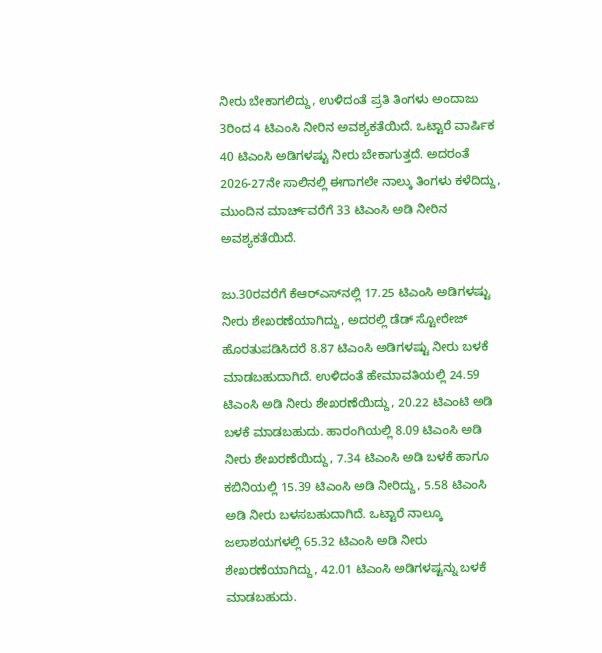ನೀರು ಬೇಕಾಗಲಿದ್ದು, ಉಳಿದಂತೆ ಪ್ರತಿ ತಿಂಗಳು ಅಂದಾಜು 3ರಿಂದ 4 ಟಿಎಂಸಿ ನೀರಿನ ಅವಶ್ಯಕತೆಯಿದೆ. ಒಟ್ಟಾರೆ ವಾರ್ಷಿಕ 40 ಟಿಎಂಸಿ ಅಡಿಗಳಷ್ಟು ನೀರು ಬೇಕಾಗುತ್ತದೆ. ಅದರಂತೆ 2026-27ನೇ ಸಾಲಿನಲ್ಲಿ ಈಗಾಗಲೇ ನಾಲ್ಕು ತಿಂಗಳು ಕಳೆದಿದ್ದು, ಮುಂದಿನ ಮಾರ್ಚ್‌ವರೆಗೆ 33 ಟಿಎಂಸಿ ಅಡಿ ನೀರಿನ ಅವಶ್ಯಕತೆಯಿದೆ.

ಜು.30ರವರೆಗೆ ಕೆಆರ್‌ಎಸ್‌ನಲ್ಲಿ 17.25 ಟಿಎಂಸಿ ಅಡಿಗಳಷ್ಟು ನೀರು ಶೇಖರಣೆಯಾಗಿದ್ದು, ಅದರಲ್ಲಿ ಡೆಡ್‌ ಸ್ಟೋರೇಜ್‌ ಹೊರತುಪಡಿಸಿದರೆ 8.87 ಟಿಎಂಸಿ ಅಡಿಗಳಷ್ಟು ನೀರು ಬಳಕೆ ಮಾಡಬಹುದಾಗಿದೆ. ಉಳಿದಂತೆ ಹೇಮಾವತಿಯಲ್ಲಿ 24.59 ಟಿಎಂಸಿ ಅಡಿ ನೀರು ಶೇಖರಣೆಯಿದ್ದು, 20.22 ಟಿಎಂಟಿ ಅಡಿ ಬಳಕೆ ಮಾಡಬಹುದು. ಹಾರಂಗಿಯಲ್ಲಿ 8.09 ಟಿಎಂಸಿ ಅಡಿ ನೀರು ಶೇಖರಣೆಯಿದ್ದು, 7.34 ಟಿಎಂಸಿ ಅಡಿ ಬಳಕೆ ಹಾಗೂ ಕಬಿನಿಯಲ್ಲಿ 15.39 ಟಿಎಂಸಿ ಅಡಿ ನೀರಿದ್ದು, 5.58 ಟಿಎಂಸಿ ಅಡಿ ನೀರು ಬಳಸಬಹುದಾಗಿದೆ. ಒಟ್ಟಾರೆ ನಾಲ್ಕೂ ಜಲಾಶಯಗಳಲ್ಲಿ 65.32 ಟಿಎಂಸಿ ಅಡಿ ನೀರು ಶೇಖರಣೆಯಾಗಿದ್ದು, 42.01 ಟಿಎಂಸಿ ಅಡಿಗಳಷ್ಟನ್ನು ಬಳಕೆ ಮಾಡಬಹುದು.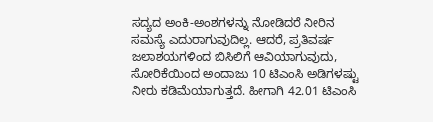ಸದ್ಯದ ಅಂಕಿ-ಅಂಶಗಳನ್ನು ನೋಡಿದರೆ ನೀರಿನ ಸಮಸ್ಯೆ ಎದುರಾಗುವುದಿಲ್ಲ. ಆದರೆ, ಪ್ರತಿವರ್ಷ ಜಲಾಶಯಗಳಿಂದ ಬಿಸಿಲಿಗೆ ಆವಿಯಾಗುವುದು, ಸೋರಿಕೆಯಿಂದ ಅಂದಾಜು 10 ಟಿಎಂಸಿ ಅಡಿಗಳಷ್ಟು ನೀರು ಕಡಿಮೆಯಾಗುತ್ತದೆ. ಹೀಗಾಗಿ 42.01 ಟಿಎಂಸಿ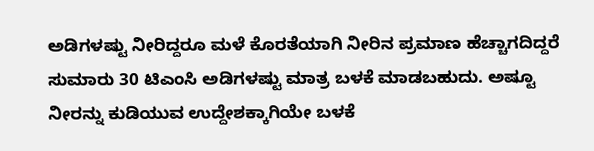ಅಡಿಗಳಷ್ಟು ನೀರಿದ್ದರೂ ಮಳೆ ಕೊರತೆಯಾಗಿ ನೀರಿನ ಪ್ರಮಾಣ ಹೆಚ್ಚಾಗದಿದ್ದರೆ ಸುಮಾರು 30 ಟಿಎಂಸಿ ಅಡಿಗಳಷ್ಟು ಮಾತ್ರ ಬಳಕೆ ಮಾಡಬಹುದು. ಅಷ್ಟೂ ನೀರನ್ನು ಕುಡಿಯುವ ಉದ್ದೇಶಕ್ಕಾಗಿಯೇ ಬಳಕೆ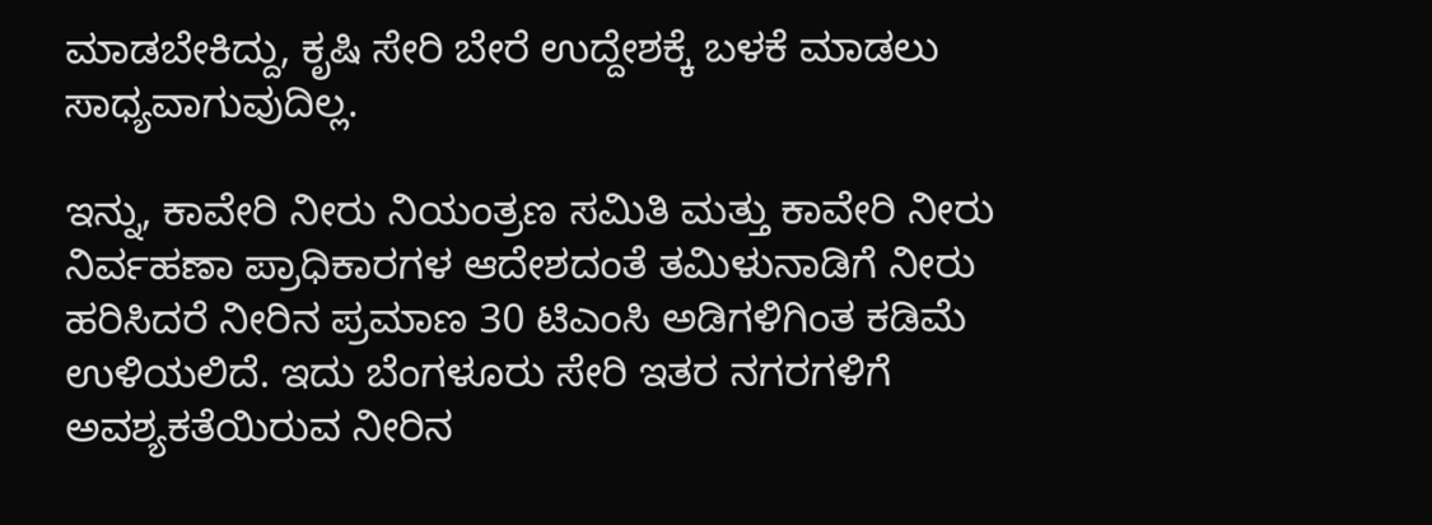ಮಾಡಬೇಕಿದ್ದು, ಕೃಷಿ ಸೇರಿ ಬೇರೆ ಉದ್ದೇಶಕ್ಕೆ ಬಳಕೆ ಮಾಡಲು ಸಾಧ್ಯವಾಗುವುದಿಲ್ಲ.

ಇನ್ನು, ಕಾವೇರಿ ನೀರು ನಿಯಂತ್ರಣ ಸಮಿತಿ ಮತ್ತು ಕಾವೇರಿ ನೀರು ನಿರ್ವಹಣಾ ಪ್ರಾಧಿಕಾರಗಳ ಆದೇಶದಂತೆ ತಮಿಳುನಾಡಿಗೆ ನೀರು ಹರಿಸಿದರೆ ನೀರಿನ ಪ್ರಮಾಣ 30 ಟಿಎಂಸಿ ಅಡಿಗಳಿಗಿಂತ ಕಡಿಮೆ ಉಳಿಯಲಿದೆ. ಇದು ಬೆಂಗಳೂರು ಸೇರಿ ಇತರ ನಗರಗಳಿಗೆ ಅವಶ್ಯಕತೆಯಿರುವ ನೀರಿನ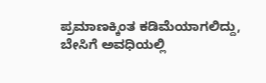ಪ್ರಮಾಣಕ್ಕಿಂತ ಕಡಿಮೆಯಾಗಲಿದ್ದು, ಬೇಸಿಗೆ ಅವಧಿಯಲ್ಲಿ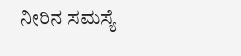ನೀರಿನ ಸಮಸ್ಯೆ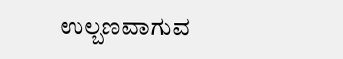ಉಲ್ಬಣವಾಗುವ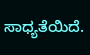ಸಾಧ್ಯತೆಯಿದೆ.